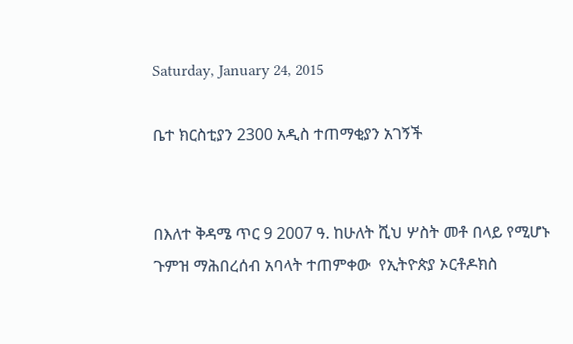Saturday, January 24, 2015

ቤተ ክርስቲያን 2300 አዲስ ተጠማቂያን አገኝች


በእለተ ቅዳሜ ጥር 9 2007 ዓ. ከሁለት ሺህ ሦስት መቶ በላይ የሚሆኑ ጉምዝ ማሕበረሰብ አባላት ተጠምቀው  የኢትዮጵያ ኦርቶዶክስ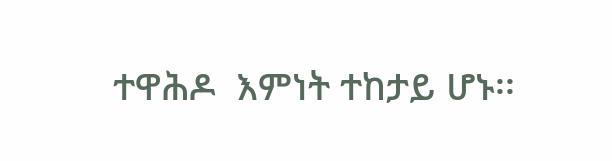ተዋሕዶ  እምነት ተከታይ ሆኑ፡፡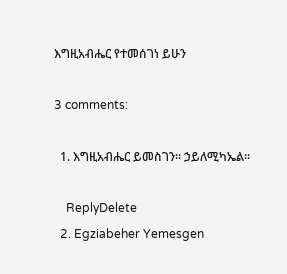እግዚአብሔር የተመሰገነ ይሁን

3 comments:

  1. እግዚአብሔር ይመስገን። ኃይለሚካኤል።

    ReplyDelete
  2. Egziabeher Yemesgen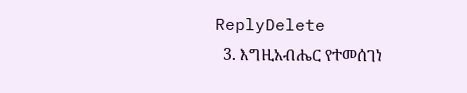ReplyDelete
  3. እግዚአብሔር የተመሰገነ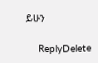ይሁን

    ReplyDelete